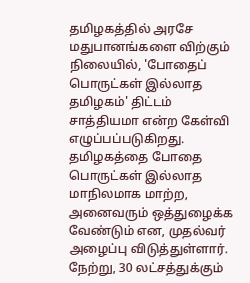தமிழகத்தில் அரசே மதுபானங்களை விற்கும் நிலையில், 'போதைப் பொருட்கள் இல்லாத தமிழகம்' திட்டம் சாத்தியமா என்ற கேள்வி எழுப்பப்படுகிறது.
தமிழகத்தை போதை பொருட்கள் இல்லாத மாநிலமாக மாற்ற, அனைவரும் ஒத்துழைக்க வேண்டும் என, முதல்வர் அழைப்பு விடுத்துள்ளார். நேற்று, 30 லட்சத்துக்கும்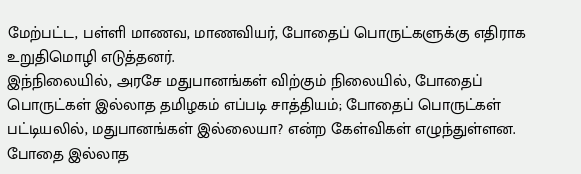மேற்பட்ட, பள்ளி மாணவ, மாணவியர், போதைப் பொருட்களுக்கு எதிராக உறுதிமொழி எடுத்தனர்.
இந்நிலையில், அரசே மதுபானங்கள் விற்கும் நிலையில், போதைப் பொருட்கள் இல்லாத தமிழகம் எப்படி சாத்தியம்; போதைப் பொருட்கள் பட்டியலில், மதுபானங்கள் இல்லையா? என்ற கேள்விகள் எழுந்துள்ளன. போதை இல்லாத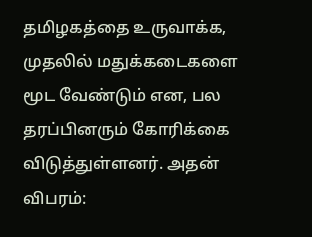தமிழகத்தை உருவாக்க, முதலில் மதுக்கடைகளை மூட வேண்டும் என, பல தரப்பினரும் கோரிக்கை விடுத்துள்ளனர். அதன் விபரம்: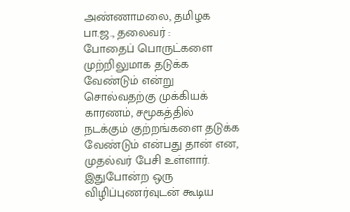அண்ணாமலை, தமிழக பா.ஜ., தலைவர் :
போதைப் பொருட்களை முற்றிலுமாக தடுக்க வேண்டும் என்று சொல்வதற்கு முக்கியக் காரணம், சமூகத்தில் நடக்கும் குற்றங்களை தடுக்க வேண்டும் என்பது தான் என, முதல்வர் பேசி உள்ளார். இதுபோன்ற ஒரு விழிப்புணர்வுடன் கூடிய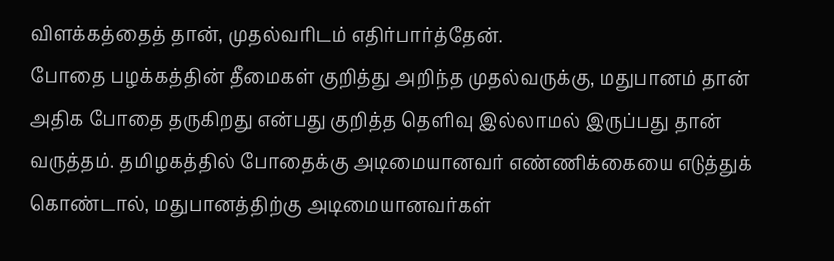விளக்கத்தைத் தான், முதல்வரிடம் எதிர்பார்த்தேன்.
போதை பழக்கத்தின் தீமைகள் குறித்து அறிந்த முதல்வருக்கு, மதுபானம் தான் அதிக போதை தருகிறது என்பது குறித்த தெளிவு இல்லாமல் இருப்பது தான் வருத்தம். தமிழகத்தில் போதைக்கு அடிமையானவர் எண்ணிக்கையை எடுத்துக் கொண்டால், மதுபானத்திற்கு அடிமையானவர்கள்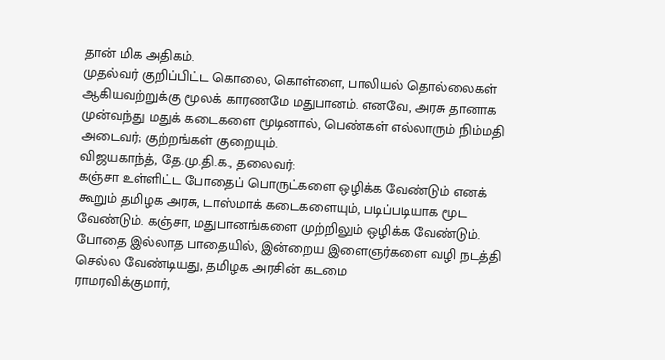தான் மிக அதிகம்.
முதல்வர் குறிப்பிட்ட கொலை, கொள்ளை, பாலியல் தொல்லைகள் ஆகியவற்றுக்கு மூலக் காரணமே மதுபானம். எனவே, அரசு தானாக முன்வந்து மதுக் கடைகளை மூடினால், பெண்கள் எல்லாரும் நிம்மதி அடைவர்; குற்றங்கள் குறையும்.
விஜயகாந்த், தே.மு.தி.க., தலைவர்:
கஞ்சா உள்ளிட்ட போதைப் பொருட்களை ஒழிக்க வேண்டும் எனக் கூறும் தமிழக அரசு, டாஸ்மாக் கடைகளையும், படிப்படியாக மூட வேண்டும். கஞ்சா, மதுபானங்களை முற்றிலும் ஒழிக்க வேண்டும். போதை இல்லாத பாதையில், இன்றைய இளைஞர்களை வழி நடத்தி செல்ல வேண்டியது, தமிழக அரசின் கடமை
ராமரவிக்குமார்,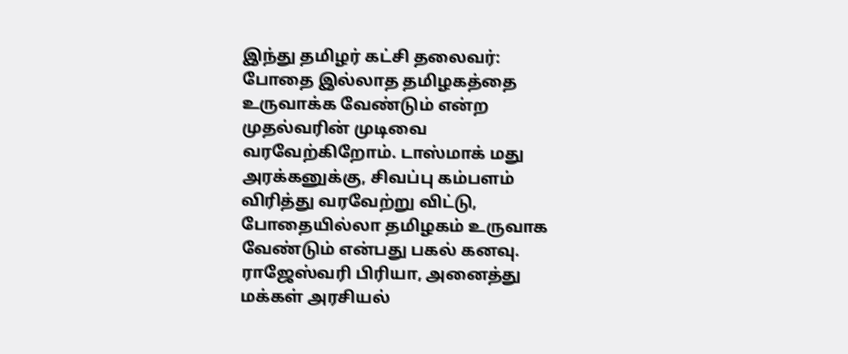இந்து தமிழர் கட்சி தலைவர்:
போதை இல்லாத தமிழகத்தை உருவாக்க வேண்டும் என்ற முதல்வரின் முடிவை வரவேற்கிறோம். டாஸ்மாக் மது அரக்கனுக்கு, சிவப்பு கம்பளம் விரித்து வரவேற்று விட்டு, போதையில்லா தமிழகம் உருவாக வேண்டும் என்பது பகல் கனவு.
ராஜேஸ்வரி பிரியா, அனைத்து மக்கள் அரசியல்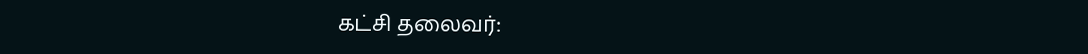கட்சி தலைவர்: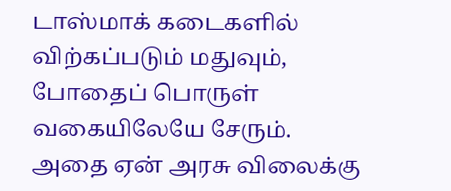டாஸ்மாக் கடைகளில் விற்கப்படும் மதுவும், போதைப் பொருள் வகையிலேயே சேரும். அதை ஏன் அரசு விலைக்கு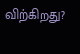விற்கிறது?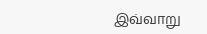இவ்வாறு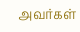அவர்கள்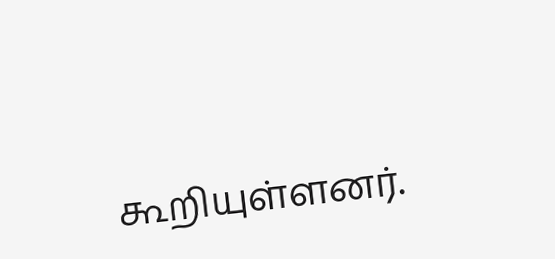கூறியுள்ளனர்.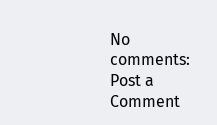No comments:
Post a Comment